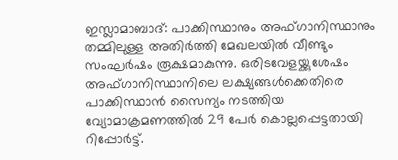ഇസ്ലാമാബാദ്: പാക്കിസ്ഥാനും അഫ്ഗാനിസ്ഥാനും തമ്മിലുള്ള അതിർത്തി മേഖലയിൽ വീണ്ടും സംഘർഷം രൂക്ഷമാകുന്നു. ഒരിടവേളയ്ക്കുശേഷം അഫ്ഗാനിസ്ഥാനിലെ ലക്ഷ്യങ്ങൾക്കെതിരെ പാക്കിസ്ഥാൻ സൈന്യം നടത്തിയ വ്യോമാക്രമണത്തിൽ 29 പേർ കൊല്ലപ്പെട്ടതായി റിപ്പോർട്ട്.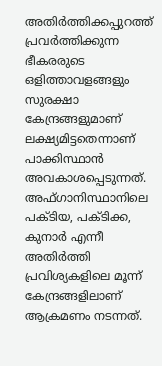അതിർത്തിക്കപ്പുറത്ത് പ്രവർത്തിക്കുന്ന ഭീകരരുടെ ഒളിത്താവളങ്ങളും സുരക്ഷാ കേന്ദ്രങ്ങളുമാണ് ലക്ഷ്യമിട്ടതെന്നാണ് പാക്കിസ്ഥാൻ അവകാശപ്പെടുന്നത്.
അഫ്ഗാനിസ്ഥാനിലെ പക്ടിയ, പക്ടിക്ക, കുനാർ എന്നീ അതിർത്തി പ്രവിശ്യകളിലെ മൂന്ന് കേന്ദ്രങ്ങളിലാണ് ആക്രമണം നടന്നത്.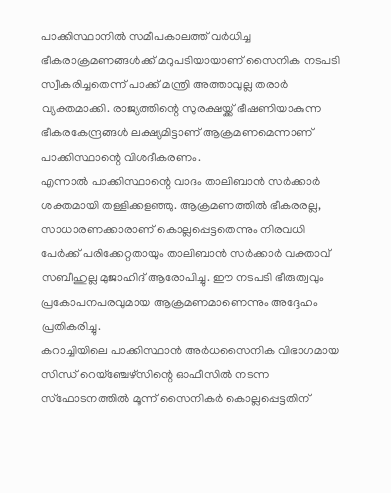പാക്കിസ്ഥാനിൽ സമീപകാലത്ത് വർധിച്ച ഭീകരാക്രമണങ്ങൾക്ക് മറുപടിയായാണ് സൈനിക നടപടി സ്വീകരിച്ചതെന്ന് പാക്ക് മന്ത്രി അത്താവുല്ല തരാർ വ്യക്തമാക്കി. രാജ്യത്തിന്റെ സുരക്ഷയ്ക്ക് ഭീഷണിയാകുന്ന ഭീകരകേന്ദ്രങ്ങൾ ലക്ഷ്യമിട്ടാണ് ആക്രമണമെന്നാണ് പാക്കിസ്ഥാന്റെ വിശദീകരണം.
എന്നാൽ പാക്കിസ്ഥാന്റെ വാദം താലിബാൻ സർക്കാർ ശക്തമായി തള്ളിക്കളഞ്ഞു. ആക്രമണത്തിൽ ഭീകരരല്ല, സാധാരണക്കാരാണ് കൊല്ലപ്പെട്ടതെന്നും നിരവധി പേർക്ക് പരിക്കേറ്റതായും താലിബാൻ സർക്കാർ വക്താവ് സബീഹുല്ല മുജാഹിദ് ആരോപിച്ചു. ഈ നടപടി ഭീരുത്വവും പ്രകോപനപരവുമായ ആക്രമണമാണെന്നും അദ്ദേഹം പ്രതികരിച്ചു.
കറാച്ചിയിലെ പാക്കിസ്ഥാൻ അർധസൈനിക വിഭാഗമായ സിന്ധ് റെയ്ഞ്ചേഴ്സിന്റെ ഓഫീസിൽ നടന്ന സ്ഫോടനത്തിൽ മൂന്ന് സൈനികർ കൊല്ലപ്പെട്ടതിന്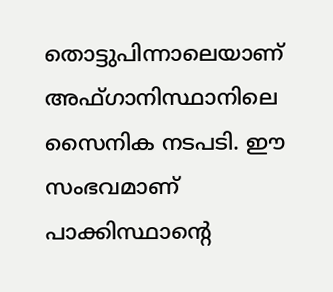തൊട്ടുപിന്നാലെയാണ് അഫ്ഗാനിസ്ഥാനിലെ സൈനിക നടപടി. ഈ സംഭവമാണ് പാക്കിസ്ഥാന്റെ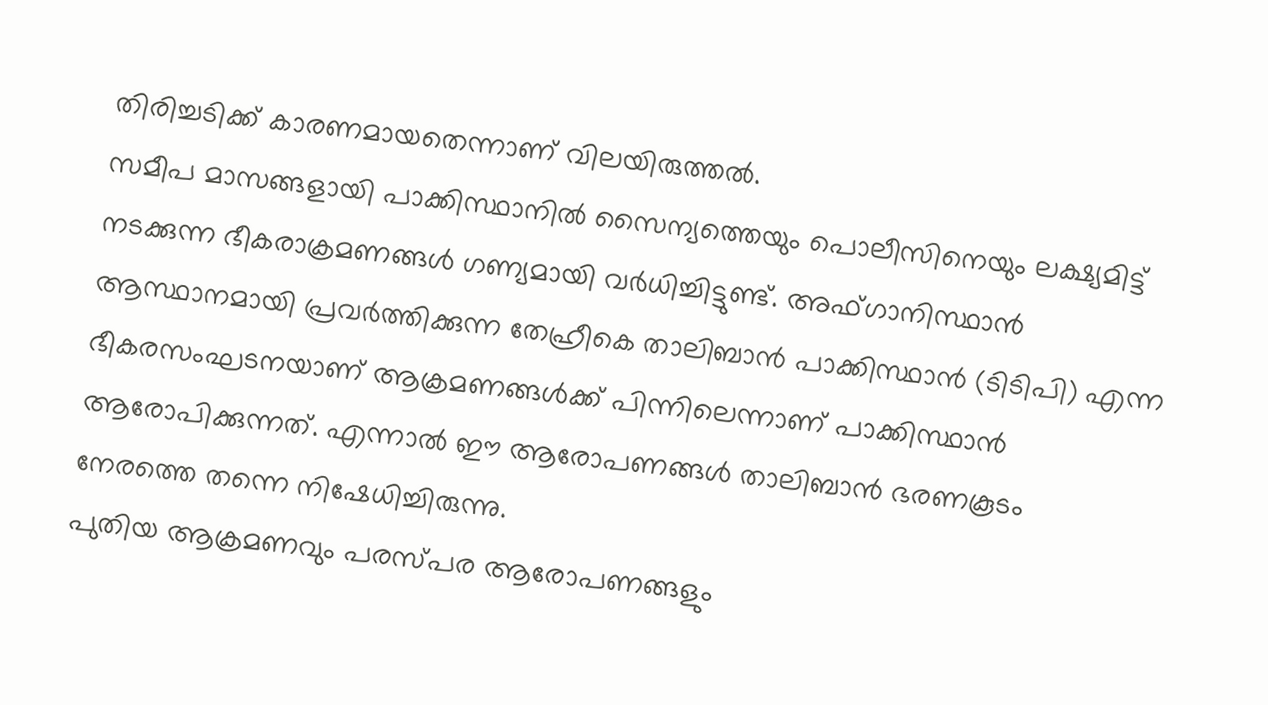തിരിച്ചടിക്ക് കാരണമായതെന്നാണ് വിലയിരുത്തൽ.
സമീപ മാസങ്ങളായി പാക്കിസ്ഥാനിൽ സൈന്യത്തെയും പൊലീസിനെയും ലക്ഷ്യമിട്ട് നടക്കുന്ന ഭീകരാക്രമണങ്ങൾ ഗണ്യമായി വർധിച്ചിട്ടുണ്ട്. അഫ്ഗാനിസ്ഥാൻ ആസ്ഥാനമായി പ്രവർത്തിക്കുന്ന തേഹ്രീകെ താലിബാൻ പാക്കിസ്ഥാൻ (ടിടിപി) എന്ന ഭീകരസംഘടനയാണ് ആക്രമണങ്ങൾക്ക് പിന്നിലെന്നാണ് പാക്കിസ്ഥാൻ ആരോപിക്കുന്നത്. എന്നാൽ ഈ ആരോപണങ്ങൾ താലിബാൻ ഭരണകൂടം നേരത്തെ തന്നെ നിഷേധിച്ചിരുന്നു.
പുതിയ ആക്രമണവും പരസ്പര ആരോപണങ്ങളും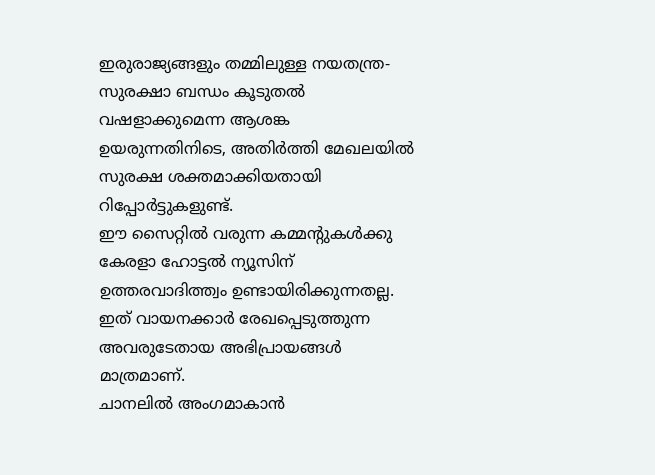ഇരുരാജ്യങ്ങളും തമ്മിലുള്ള നയതന്ത്ര-സുരക്ഷാ ബന്ധം കൂടുതൽ വഷളാക്കുമെന്ന ആശങ്ക ഉയരുന്നതിനിടെ, അതിർത്തി മേഖലയിൽ സുരക്ഷ ശക്തമാക്കിയതായി റിപ്പോർട്ടുകളുണ്ട്.
ഈ സൈറ്റിൽ വരുന്ന കമ്മന്റുകൾക്കു കേരളാ ഹോട്ടൽ ന്യൂസിന് ഉത്തരവാദിത്ത്വം ഉണ്ടായിരിക്കുന്നതല്ല. ഇത് വായനക്കാർ രേഖപ്പെടുത്തുന്ന അവരുടേതായ അഭിപ്രായങ്ങൾ മാത്രമാണ്.
ചാനലിൽ അംഗമാകാൻ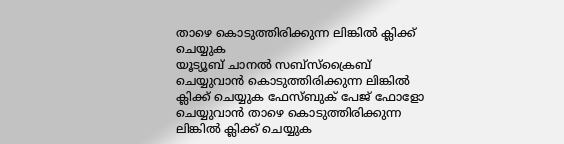താഴെ കൊടുത്തിരിക്കുന്ന ലിങ്കിൽ ക്ലിക്ക് ചെയ്യുക
യൂട്യൂബ് ചാനൽ സബ്സ്ക്രൈബ് ചെയ്യുവാൻ കൊടുത്തിരിക്കുന്ന ലിങ്കിൽ ക്ലിക്ക് ചെയ്യുക ഫേസ്ബുക് പേജ് ഫോളോ ചെയ്യുവാൻ താഴെ കൊടുത്തിരിക്കുന്ന ലിങ്കിൽ ക്ലിക്ക് ചെയ്യുക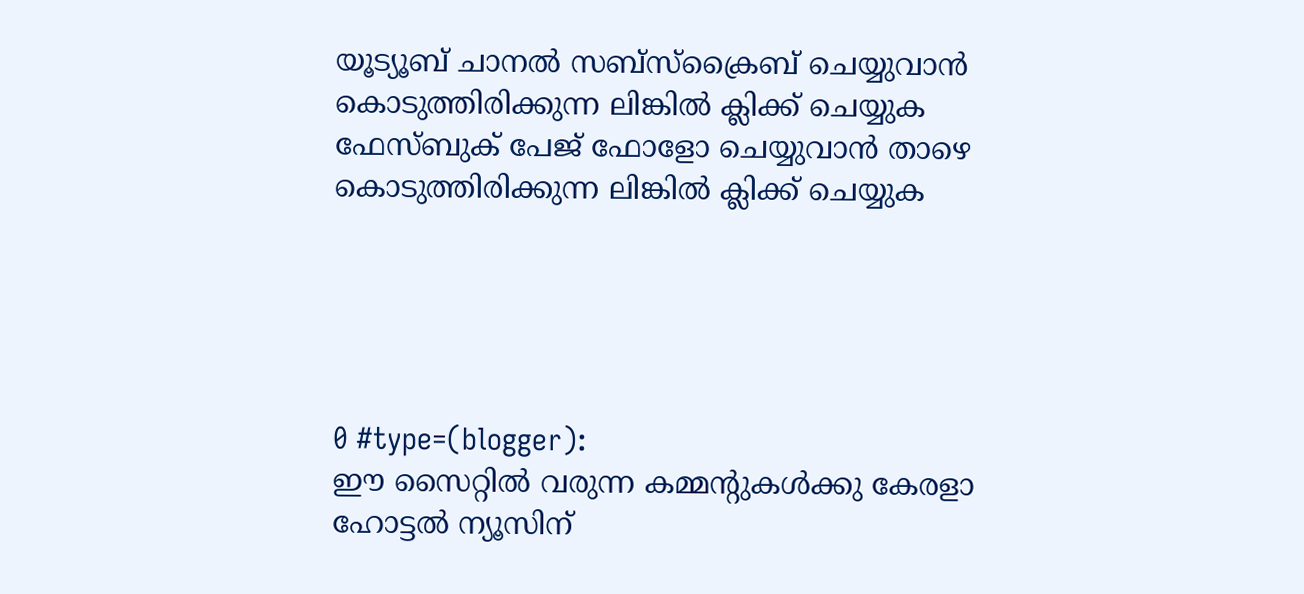യൂട്യൂബ് ചാനൽ സബ്സ്ക്രൈബ് ചെയ്യുവാൻ കൊടുത്തിരിക്കുന്ന ലിങ്കിൽ ക്ലിക്ക് ചെയ്യുക
ഫേസ്ബുക് പേജ് ഫോളോ ചെയ്യുവാൻ താഴെ കൊടുത്തിരിക്കുന്ന ലിങ്കിൽ ക്ലിക്ക് ചെയ്യുക





0 #type=(blogger):
ഈ സൈറ്റിൽ വരുന്ന കമ്മന്റുകൾക്കു കേരളാ ഹോട്ടൽ ന്യൂസിന്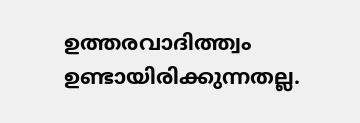ഉത്തരവാദിത്ത്വം ഉണ്ടായിരിക്കുന്നതല്ല.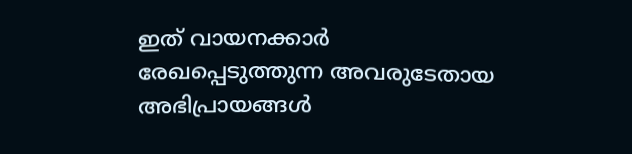ഇത് വായനക്കാർ രേഖപ്പെടുത്തുന്ന അവരുടേതായ അഭിപ്രായങ്ങൾ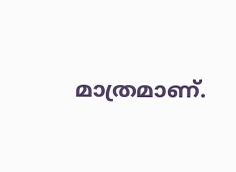മാത്രമാണ്.